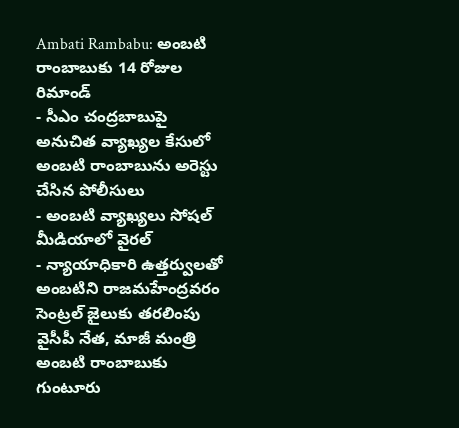Ambati Rambabu: అంబటి రాంబాబుకు 14 రోజుల రిమాండ్
- సీఎం చంద్రబాబుపై అనుచిత వ్యాఖ్యల కేసులో అంబటి రాంబాబును అరెస్టు చేసిన పోలీసులు
- అంబటి వ్యాఖ్యలు సోషల్ మీడియాలో వైరల్
- న్యాయాధికారి ఉత్తర్వులతో అంబటిని రాజమహేంద్రవరం సెంట్రల్ జైలుకు తరలింపు
వైసీపీ నేత, మాజీ మంత్రి అంబటి రాంబాబుకు గుంటూరు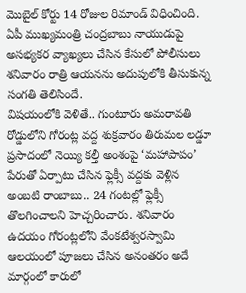మొబైల్ కోర్టు 14 రోజుల రిమాండ్ విధించింది. ఏపీ ముఖ్యమంత్రి చంద్రబాబు నాయుడుపై అసభ్యకర వ్యాఖ్యలు చేసిన కేసులో పోలీసులు శనివారం రాత్రి ఆయనను అదుపులోకి తీసుకున్న సంగతి తెలిసిందే.
విషయంలోకి వెళితే.. గుంటూరు అమరావతి రోడ్డులోని గోరంట్ల వద్ద శుక్రవారం తిరుమల లడ్డూ ప్రసాదంలో నెయ్యి కల్తీ అంశంపై ‘మహాపాపం’ పేరుతో ఏర్పాటు చేసిన ఫ్లెక్సీ వద్దకు వెళ్లిన అంబటి రాంబాబు.. 24 గంటల్లో ఫ్లెక్సీ తొలగించాలని హెచ్చరించారు. శనివారం ఉదయం గోరంట్లలోని వేంకటేశ్వరస్వామి ఆలయంలో పూజలు చేసిన అనంతరం అదే మార్గంలో కారులో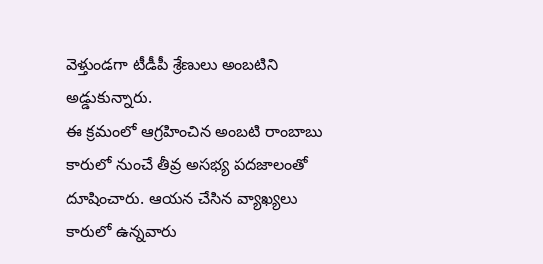వెళ్తుండగా టీడీపీ శ్రేణులు అంబటిని అడ్డుకున్నారు.
ఈ క్రమంలో ఆగ్రహించిన అంబటి రాంబాబు కారులో నుంచే తీవ్ర అసభ్య పదజాలంతో దూషించారు. ఆయన చేసిన వ్యాఖ్యలు కారులో ఉన్నవారు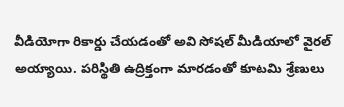వీడియోగా రికార్డు చేయడంతో అవి సోషల్ మీడియాలో వైరల్ అయ్యాయి. పరిస్థితి ఉద్రిక్తంగా మారడంతో కూటమి శ్రేణులు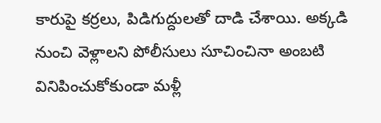కారుపై కర్రలు, పిడిగుద్దులతో దాడి చేశాయి. అక్కడి నుంచి వెళ్లాలని పోలీసులు సూచించినా అంబటి వినిపించుకోకుండా మళ్లీ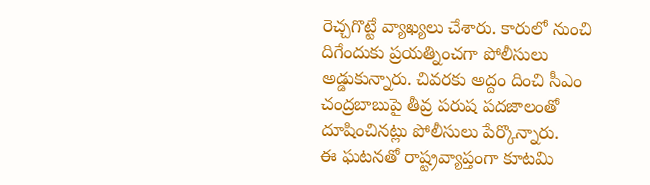రెచ్చగొట్టే వ్యాఖ్యలు చేశారు. కారులో నుంచి దిగేందుకు ప్రయత్నించగా పోలీసులు అడ్డుకున్నారు. చివరకు అద్దం దించి సీఎం చంద్రబాబుపై తీవ్ర పరుష పదజాలంతో దూషించినట్లు పోలీసులు పేర్కొన్నారు.
ఈ ఘటనతో రాష్ట్రవ్యాప్తంగా కూటమి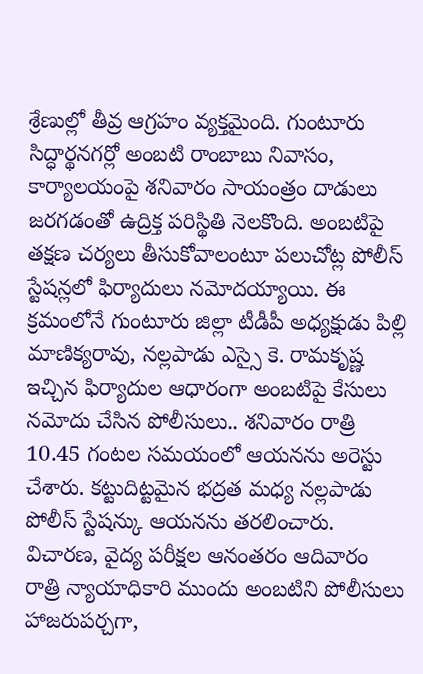శ్రేణుల్లో తీవ్ర ఆగ్రహం వ్యక్తమైంది. గుంటూరు సిద్ధార్థనగర్లో అంబటి రాంబాబు నివాసం, కార్యాలయంపై శనివారం సాయంత్రం దాడులు జరగడంతో ఉద్రిక్త పరిస్థితి నెలకొంది. అంబటిపై తక్షణ చర్యలు తీసుకోవాలంటూ పలుచోట్ల పోలీస్ స్టేషన్లలో ఫిర్యాదులు నమోదయ్యాయి. ఈ క్రమంలోనే గుంటూరు జిల్లా టీడీపీ అధ్యక్షుడు పిల్లి మాణిక్యరావు, నల్లపాడు ఎస్సై కె. రామకృష్ణ ఇచ్చిన ఫిర్యాదుల ఆధారంగా అంబటిపై కేసులు నమోదు చేసిన పోలీసులు.. శనివారం రాత్రి 10.45 గంటల సమయంలో ఆయనను అరెస్టు చేశారు. కట్టుదిట్టమైన భద్రత మధ్య నల్లపాడు పోలీస్ స్టేషన్కు ఆయనను తరలించారు.
విచారణ, వైద్య పరీక్షల ఆనంతరం ఆదివారం రాత్రి న్యాయాధికారి ముందు అంబటిని పోలీసులు హాజరుపర్చగా,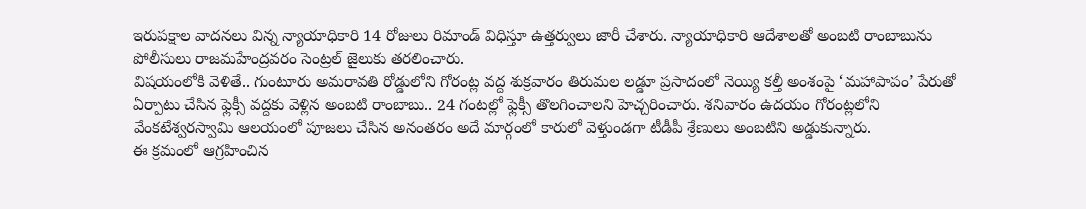ఇరుపక్షాల వాదనలు విన్న న్యాయాధికారి 14 రోజులు రిమాండ్ విధిస్తూ ఉత్తర్వులు జారీ చేశారు. న్యాయాధికారి ఆదేశాలతో అంబటి రాంబాబును పోలీసులు రాజమహేంద్రవరం సెంట్రల్ జైలుకు తరలించారు.
విషయంలోకి వెళితే.. గుంటూరు అమరావతి రోడ్డులోని గోరంట్ల వద్ద శుక్రవారం తిరుమల లడ్డూ ప్రసాదంలో నెయ్యి కల్తీ అంశంపై ‘మహాపాపం’ పేరుతో ఏర్పాటు చేసిన ఫ్లెక్సీ వద్దకు వెళ్లిన అంబటి రాంబాబు.. 24 గంటల్లో ఫ్లెక్సీ తొలగించాలని హెచ్చరించారు. శనివారం ఉదయం గోరంట్లలోని వేంకటేశ్వరస్వామి ఆలయంలో పూజలు చేసిన అనంతరం అదే మార్గంలో కారులో వెళ్తుండగా టీడీపీ శ్రేణులు అంబటిని అడ్డుకున్నారు.
ఈ క్రమంలో ఆగ్రహించిన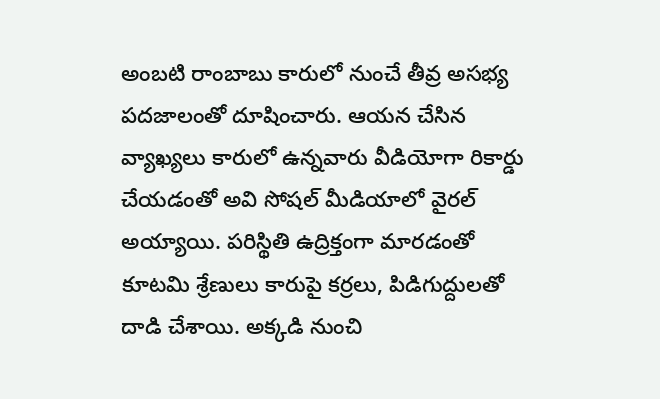అంబటి రాంబాబు కారులో నుంచే తీవ్ర అసభ్య పదజాలంతో దూషించారు. ఆయన చేసిన వ్యాఖ్యలు కారులో ఉన్నవారు వీడియోగా రికార్డు చేయడంతో అవి సోషల్ మీడియాలో వైరల్ అయ్యాయి. పరిస్థితి ఉద్రిక్తంగా మారడంతో కూటమి శ్రేణులు కారుపై కర్రలు, పిడిగుద్దులతో దాడి చేశాయి. అక్కడి నుంచి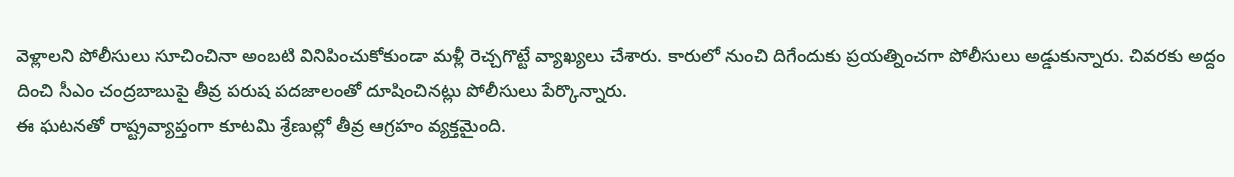వెళ్లాలని పోలీసులు సూచించినా అంబటి వినిపించుకోకుండా మళ్లీ రెచ్చగొట్టే వ్యాఖ్యలు చేశారు. కారులో నుంచి దిగేందుకు ప్రయత్నించగా పోలీసులు అడ్డుకున్నారు. చివరకు అద్దం దించి సీఎం చంద్రబాబుపై తీవ్ర పరుష పదజాలంతో దూషించినట్లు పోలీసులు పేర్కొన్నారు.
ఈ ఘటనతో రాష్ట్రవ్యాప్తంగా కూటమి శ్రేణుల్లో తీవ్ర ఆగ్రహం వ్యక్తమైంది.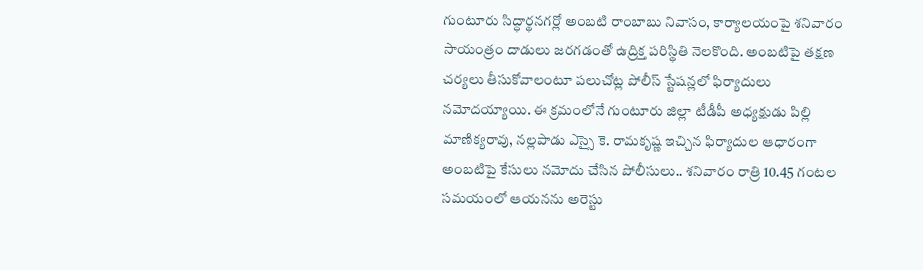గుంటూరు సిద్ధార్థనగర్లో అంబటి రాంబాబు నివాసం, కార్యాలయంపై శనివారం సాయంత్రం దాడులు జరగడంతో ఉద్రిక్త పరిస్థితి నెలకొంది. అంబటిపై తక్షణ చర్యలు తీసుకోవాలంటూ పలుచోట్ల పోలీస్ స్టేషన్లలో ఫిర్యాదులు నమోదయ్యాయి. ఈ క్రమంలోనే గుంటూరు జిల్లా టీడీపీ అధ్యక్షుడు పిల్లి మాణిక్యరావు, నల్లపాడు ఎస్సై కె. రామకృష్ణ ఇచ్చిన ఫిర్యాదుల ఆధారంగా అంబటిపై కేసులు నమోదు చేసిన పోలీసులు.. శనివారం రాత్రి 10.45 గంటల సమయంలో ఆయనను అరెస్టు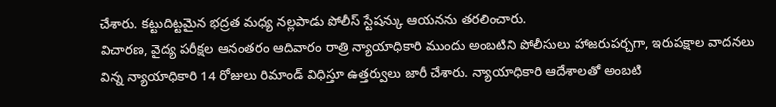చేశారు. కట్టుదిట్టమైన భద్రత మధ్య నల్లపాడు పోలీస్ స్టేషన్కు ఆయనను తరలించారు.
విచారణ, వైద్య పరీక్షల ఆనంతరం ఆదివారం రాత్రి న్యాయాధికారి ముందు అంబటిని పోలీసులు హాజరుపర్చగా, ఇరుపక్షాల వాదనలు విన్న న్యాయాధికారి 14 రోజులు రిమాండ్ విధిస్తూ ఉత్తర్వులు జారీ చేశారు. న్యాయాధికారి ఆదేశాలతో అంబటి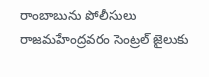రాంబాబును పోలీసులు రాజమహేంద్రవరం సెంట్రల్ జైలుకు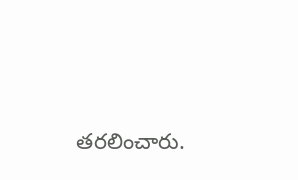తరలించారు.